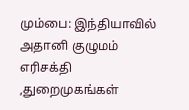மும்பை: இந்தியாவில் அதானி குழுமம் எரிசக்தி ,துறைமுகங்கள்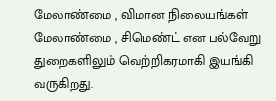மேலாண்மை , விமான நிலையங்கள் மேலாண்மை , சிமெண்ட் என பல்வேறு துறைகளிலும் வெற்றிகரமாகி இயங்கி வருகிறது.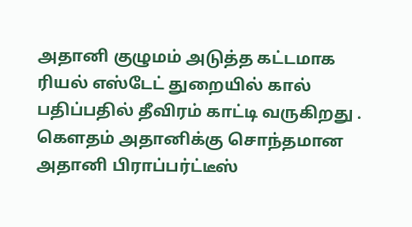அதானி குழுமம் அடுத்த கட்டமாக ரியல் எஸ்டேட் துறையில் கால் பதிப்பதில் தீவிரம் காட்டி வருகிறது .
கௌதம் அதானிக்கு சொந்தமான அதானி பிராப்பர்ட்டீஸ்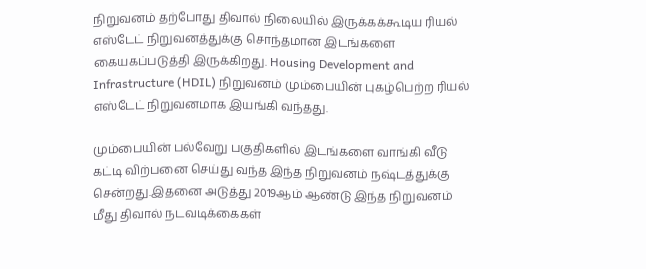நிறுவனம் தற்போது திவால் நிலையில் இருக்கக்கூடிய ரியல் எஸ்டேட் நிறுவனத்துக்கு சொந்தமான இடங்களை கையகப்படுத்தி இருக்கிறது. Housing Development and Infrastructure (HDIL) நிறுவனம் மும்பையின் புகழ்பெற்ற ரியல் எஸ்டேட் நிறுவனமாக இயங்கி வந்தது.

மும்பையின் பல்வேறு பகுதிகளில் இடங்களை வாங்கி வீடு கட்டி விற்பனை செய்து வந்த இந்த நிறுவனம் நஷ்டத்துக்கு சென்றது.இதனை அடுத்து 2019ஆம் ஆண்டு இந்த நிறுவனம் மீது திவால் நடவடிக்கைகள்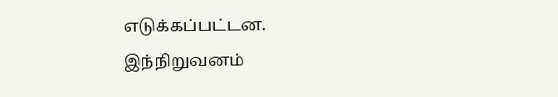எடுக்கப்பட்டன. இந்நிறுவனம்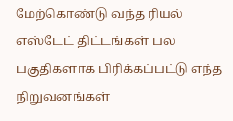மேற்கொண்டு வந்த ரியல் எஸ்டேட் திட்டங்கள் பல பகுதிகளாக பிரிக்கப்பட்டு எந்த நிறுவனங்கள்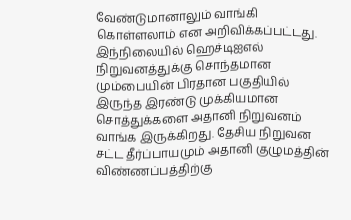வேண்டுமானாலும் வாங்கி கொள்ளலாம் என அறிவிக்கப்பட்டது.
இந்நிலையில் ஹெச்டிஐஎல் நிறுவனத்துக்கு சொந்தமான மும்பையின் பிரதான பகுதியில் இருந்த இரண்டு முக்கியமான சொத்துக்களை அதானி நிறுவனம் வாங்க இருக்கிறது. தேசிய நிறுவன சட்ட தீர்ப்பாயமும் அதானி குழுமத்தின் விண்ணப்பத்திற்கு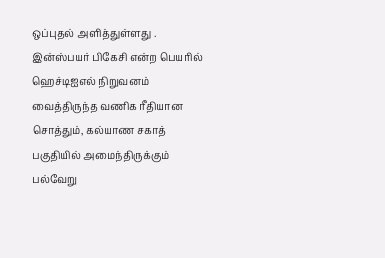ஒப்புதல் அளித்துள்ளது . இன்ஸ்பயர் பிகேசி என்ற பெயரில் ஹெச்டிஐஎல் நிறுவனம் வைத்திருந்த வணிக ரீதியான சொத்தும், கல்யாண சகாத் பகுதியில் அமைந்திருக்கும் பல்வேறு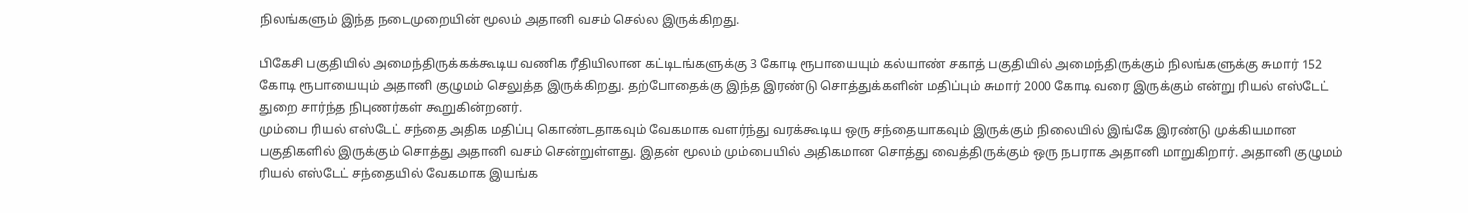நிலங்களும் இந்த நடைமுறையின் மூலம் அதானி வசம் செல்ல இருக்கிறது.

பிகேசி பகுதியில் அமைந்திருக்கக்கூடிய வணிக ரீதியிலான கட்டிடங்களுக்கு 3 கோடி ரூபாயையும் கல்யாண் சகாத் பகுதியில் அமைந்திருக்கும் நிலங்களுக்கு சுமார் 152 கோடி ரூபாயையும் அதானி குழுமம் செலுத்த இருக்கிறது. தற்போதைக்கு இந்த இரண்டு சொத்துக்களின் மதிப்பும் சுமார் 2000 கோடி வரை இருக்கும் என்று ரியல் எஸ்டேட் துறை சார்ந்த நிபுணர்கள் கூறுகின்றனர்.
மும்பை ரியல் எஸ்டேட் சந்தை அதிக மதிப்பு கொண்டதாகவும் வேகமாக வளர்ந்து வரக்கூடிய ஒரு சந்தையாகவும் இருக்கும் நிலையில் இங்கே இரண்டு முக்கியமான பகுதிகளில் இருக்கும் சொத்து அதானி வசம் சென்றுள்ளது. இதன் மூலம் மும்பையில் அதிகமான சொத்து வைத்திருக்கும் ஒரு நபராக அதானி மாறுகிறார். அதானி குழுமம் ரியல் எஸ்டேட் சந்தையில் வேகமாக இயங்க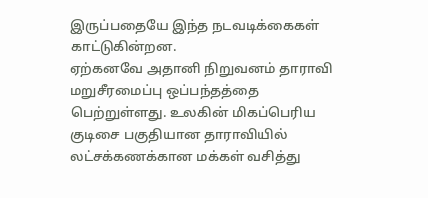இருப்பதையே இந்த நடவடிக்கைகள் காட்டுகின்றன.
ஏற்கனவே அதானி நிறுவனம் தாராவி மறுசீரமைப்பு ஒப்பந்தத்தை பெற்றுள்ளது. உலகின் மிகப்பெரிய குடிசை பகுதியான தாராவியில் லட்சக்கணக்கான மக்கள் வசித்து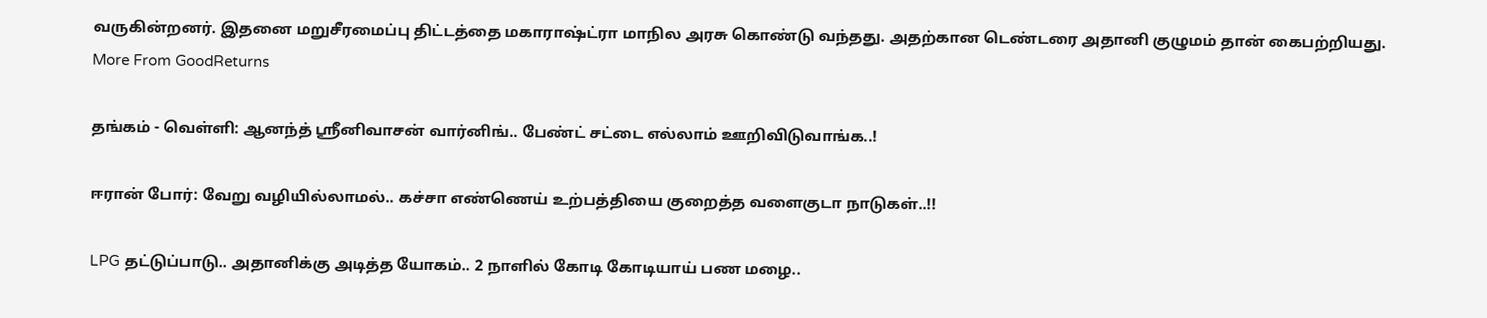வருகின்றனர். இதனை மறுசீரமைப்பு திட்டத்தை மகாராஷ்ட்ரா மாநில அரசு கொண்டு வந்தது. அதற்கான டெண்டரை அதானி குழுமம் தான் கைபற்றியது.
More From GoodReturns

தங்கம் - வெள்ளி: ஆனந்த் ஸ்ரீனிவாசன் வார்னிங்.. பேண்ட் சட்டை எல்லாம் ஊறிவிடுவாங்க..!

ஈரான் போர்: வேறு வழியில்லாமல்.. கச்சா எண்ணெய் உற்பத்தியை குறைத்த வளைகுடா நாடுகள்..!!

LPG தட்டுப்பாடு.. அதானிக்கு அடித்த யோகம்.. 2 நாளில் கோடி கோடியாய் பண மழை..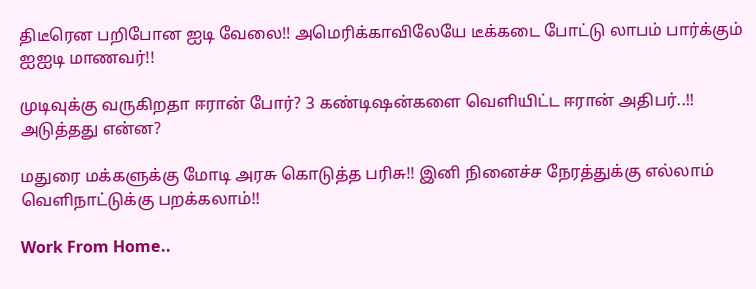திடீரென பறிபோன ஐடி வேலை!! அமெரிக்காவிலேயே டீக்கடை போட்டு லாபம் பார்க்கும் ஐஐடி மாணவர்!!

முடிவுக்கு வருகிறதா ஈரான் போர்? 3 கண்டிஷன்களை வெளியிட்ட ஈரான் அதிபர்..!! அடுத்தது என்ன?

மதுரை மக்களுக்கு மோடி அரசு கொடுத்த பரிசு!! இனி நினைச்ச நேரத்துக்கு எல்லாம் வெளிநாட்டுக்கு பறக்கலாம்!!

Work From Home..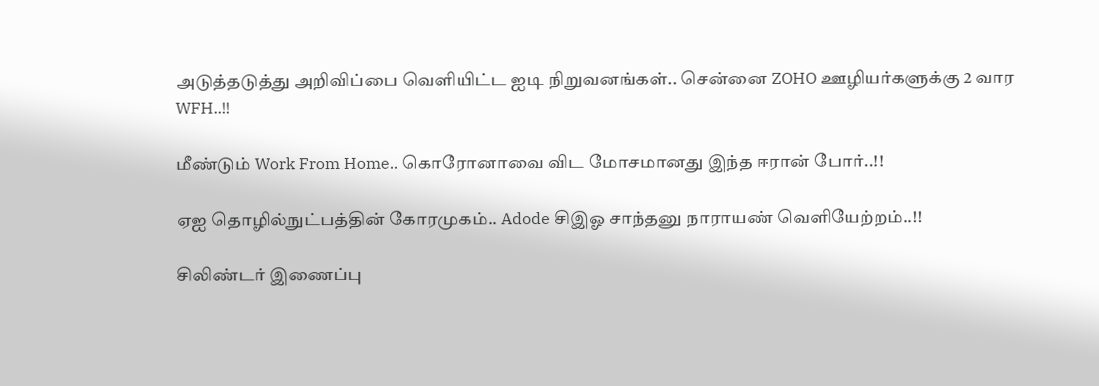அடுத்தடுத்து அறிவிப்பை வெளியிட்ட ஐடி நிறுவனங்கள்.. சென்னை ZOHO ஊழியர்களுக்கு 2 வார WFH..!!

மீண்டும் Work From Home.. கொரோனாவை விட மோசமானது இந்த ஈரான் போர்..!!

ஏஐ தொழில்நுட்பத்தின் கோரமுகம்.. Adode சிஇஓ சாந்தனு நாராயண் வெளியேற்றம்..!!

சிலிண்டர் இணைப்பு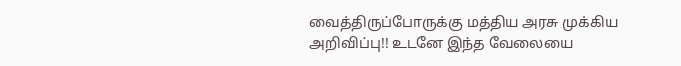வைத்திருப்போருக்கு மத்திய அரசு முக்கிய அறிவிப்பு!! உடனே இந்த வேலையை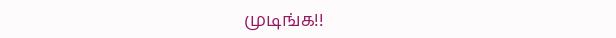முடிங்க!!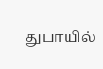துபாயில்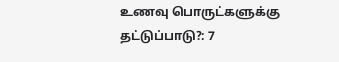உணவு பொருட்களுக்கு தட்டுப்பாடு?: 7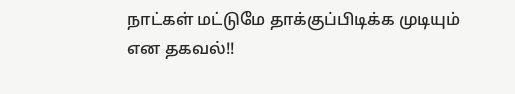நாட்கள் மட்டுமே தாக்குப்பிடிக்க முடியும் என தகவல்!!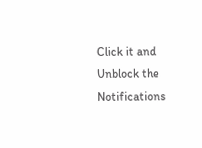Click it and Unblock the Notifications